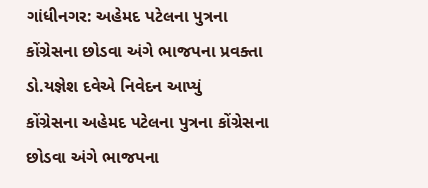ગાંધીનગર: અહેમદ પટેલના પુત્રના કોંગ્રેસના છોડવા અંગે ભાજપના પ્રવક્તા ડો.યજ્ઞેશ દવેએ નિવેદન આપ્યું
કોંગ્રેસના અહેમદ પટેલના પુત્રના કોંગ્રેસના છોડવા અંગે ભાજપના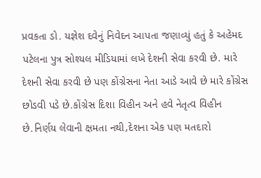પ્રવકતા ડો. યજ્ઞેશ દવેનું નિવેદન આપતા જણાવ્યું હતું કે અહેમદ પટેલના પુત્ર સોશ્યલ મીડિયામાં લખે દેશની સેવા કરવી છે. મારે દેશની સેવા કરવી છે પણ કોંગ્રેસના નેતા આડે આવે છે મારે કોંગ્રેસ છોડવી પડે છે.કોંગ્રેસ દિશા વિહીન અને હવે નેતૃત્વ વિહીન છે.નિર્ણય લેવાની ક્ષમતા નથી,દેશના એક પણ મતદારો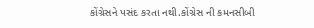કોંગ્રેસને પસંદ કરતા નથી.કોંગ્રેસ ની કમનસીબી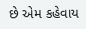છે એમ કહેવાય